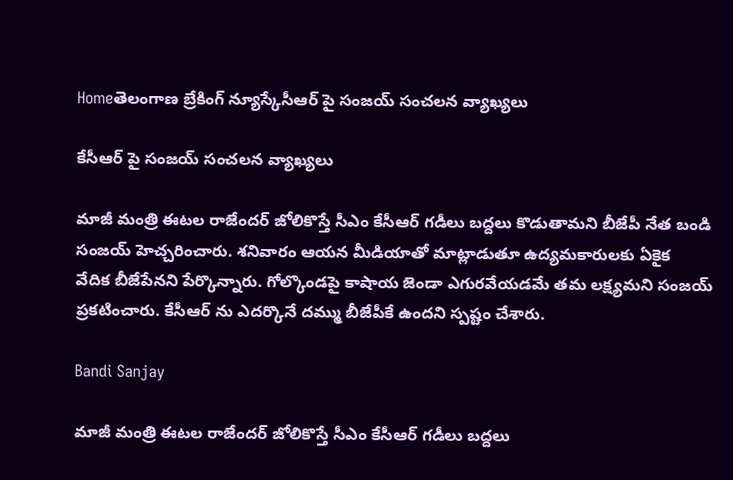Homeతెలంగాణ బ్రేకింగ్ న్యూస్కేసీఆర్ పై సంజయ్‌ సంచలన వ్యాఖ్యలు

కేసీఆర్ పై సంజయ్‌ సంచలన వ్యాఖ్యలు

మాజీ మంత్రి ఈటల రాజేందర్ జోలికొస్తే సీఎం కేసీఆర్ గడీలు బద్దలు కొడుతామని బీజేపీ నేత బండి సంజయ్ హెచ్చరించారు. శనివారం ఆయన మీడియాతో మాట్లాడుతూ ఉద్యమకారులకు ఏకైక  వేదిక బీజేపేనని పేర్కొన్నారు. గోల్కొండపై కాషాయ జెండా ఎగురవేయడమే తమ లక్ష్యమని సంజయ్ ప్రకటించారు. కేసీఆర్ ను ఎదర్కొనే దమ్ము బీజేపీకే ఉందని స్పష్టం చేశారు.

Bandi Sanjay

మాజీ మంత్రి ఈటల రాజేందర్ జోలికొస్తే సీఎం కేసీఆర్ గడీలు బద్దలు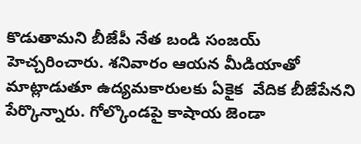కొడుతామని బీజేపీ నేత బండి సంజయ్ హెచ్చరించారు. శనివారం ఆయన మీడియాతో మాట్లాడుతూ ఉద్యమకారులకు ఏకైక  వేదిక బీజేపేనని పేర్కొన్నారు. గోల్కొండపై కాషాయ జెండా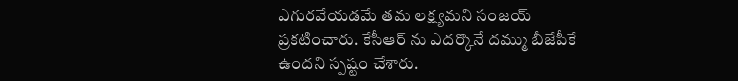ఎగురవేయడమే తమ లక్ష్యమని సంజయ్ ప్రకటించారు. కేసీఆర్ ను ఎదర్కొనే దమ్ము బీజేపీకే ఉందని స్పష్టం చేశారు.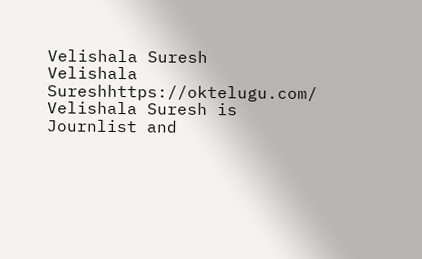Velishala Suresh
Velishala Sureshhttps://oktelugu.com/
Velishala Suresh is Journlist and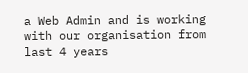a Web Admin and is working with our organisation from last 4 years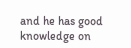and he has good knowledge on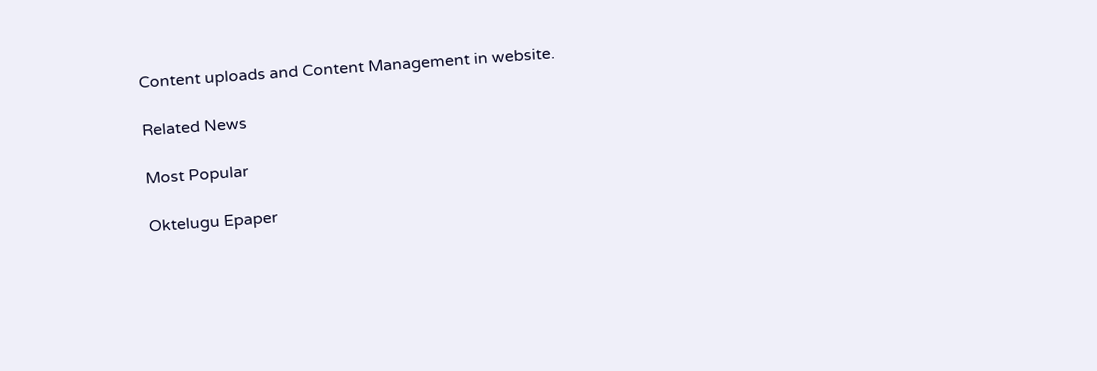Content uploads and Content Management in website.

Related News

Most Popular

Oktelugu Epaper